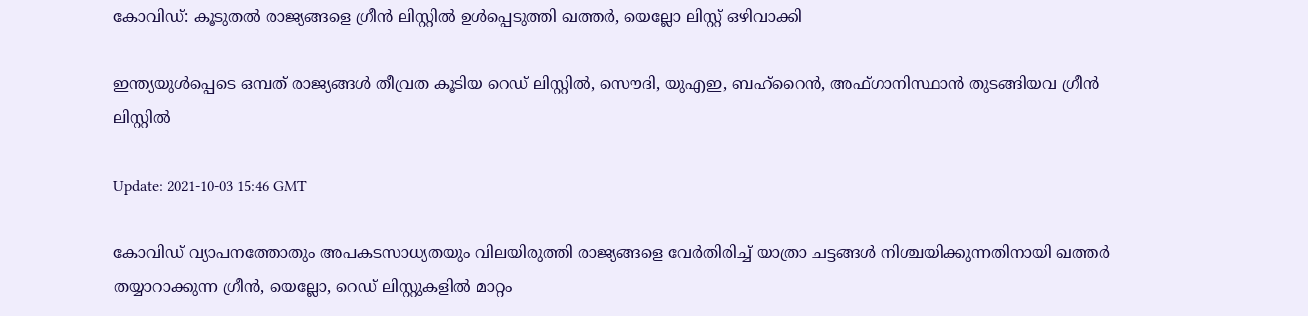കോവിഡ്: കൂടുതല്‍ രാജ്യങ്ങളെ ഗ്രീന്‍ ലിസ്റ്റില്‍ ഉള്‍പ്പെടുത്തി ഖത്തര്‍, യെല്ലോ ലിസ്റ്റ് ഒഴിവാക്കി

ഇന്ത്യയുള്‍പ്പെടെ ഒമ്പത് രാജ്യങ്ങള്‍ തീവ്രത കൂടിയ റെഡ് ലിസ്റ്റില്‍, സൌദി, യുഎഇ, ബഹ്റൈന്‍, അഫ്ഗാനിസ്ഥാന്‍ തുടങ്ങിയവ ഗ്രീന്‍ ലിസ്റ്റില്‍

Update: 2021-10-03 15:46 GMT

കോവിഡ് വ്യാപനത്തോതും അപകടസാധ്യതയും വിലയിരുത്തി രാജ്യങ്ങളെ വേര്‍തിരിച്ച് യാത്രാ ചട്ടങ്ങള്‍ നിശ്ചയിക്കുന്നതിനായി ഖത്തര്‍ തയ്യാറാക്കുന്ന ഗ്രീന്‍, യെല്ലോ, റെഡ് ലിസ്റ്റുകളില്‍ മാറ്റം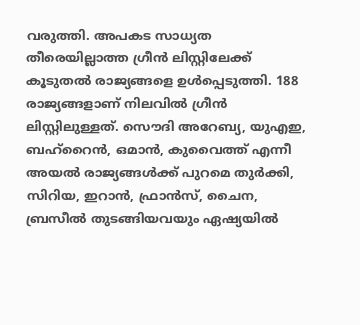വരുത്തി. അപകട സാധ്യത തീരെയില്ലാത്ത ഗ്രീന്‍ ലിസ്റ്റിലേക്ക് കൂടുതല്‍ രാജ്യങ്ങളെ ഉള്‍പ്പെടുത്തി. 188 രാജ്യങ്ങളാണ് നിലവില്‍ ഗ്രീന്‍ ലിസ്റ്റിലുള്ളത്. സൌദി അറേബ്യ, യുഎഇ, ബഹ്റൈന്‍, ഒമാന്‍, കുവൈത്ത് എന്നീ അയല്‍ രാജ്യങ്ങള്‍ക്ക് പുറമെ തുര്‍ക്കി, സിറിയ, ഇറാന്‍, ഫ്രാന്‍സ്, ചൈന, ബ്രസീല്‍ തുടങ്ങിയവയും ഏഷ്യയില്‍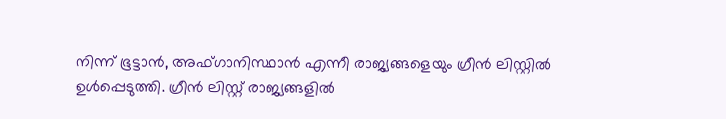നിന്ന് ഭൂട്ടാന്‍, അഫ്ഗാനിസ്ഥാന്‍ എന്നീ രാജ്യങ്ങളെയും ഗ്രീന്‍ ലിസ്റ്റില്‍ ഉള്‍പ്പെടുത്തി. ഗ്രീന്‍ ലിസ്റ്റ് രാജ്യങ്ങളില്‍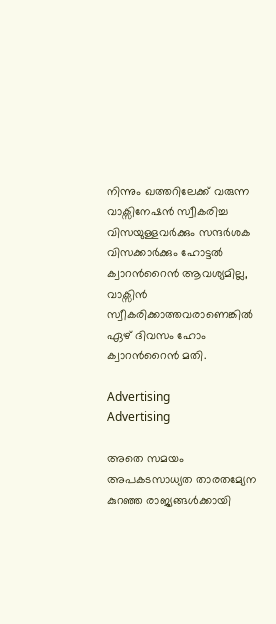നിന്നും ഖത്തറിലേക്ക് വരുന്ന വാക്സിനേഷന്‍ സ്വീകരിച്ച വിസയുള്ളവര്‍ക്കും സന്ദര്‍ശക വിസക്കാര്‍ക്കും ഹോട്ടല്‍ ക്വാറന്‍റൈന്‍ ആവശ്യമില്ല, വാക്സിന്‍ സ്വീകരിക്കാത്തവരാണെങ്കില്‍ ഏഴ് ദിവസം ഹോം ക്വാറന്‍റൈന്‍ മതി.

Advertising
Advertising

അതെ സമയം അപകടസാധ്യത താരതമ്യേന കുറഞ്ഞ രാജ്യങ്ങള്‍ക്കായി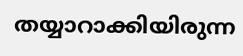തയ്യാറാക്കിയിരുന്ന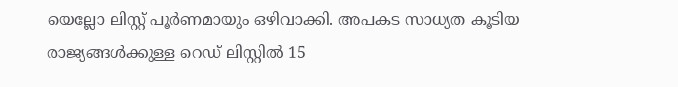യെല്ലോ ലിസ്റ്റ് പൂര്‍ണമായും ഒഴിവാക്കി. അപകട സാധ്യത കൂടിയ രാജ്യങ്ങള്‍ക്കുള്ള റെഡ് ലിസ്റ്റില്‍ 15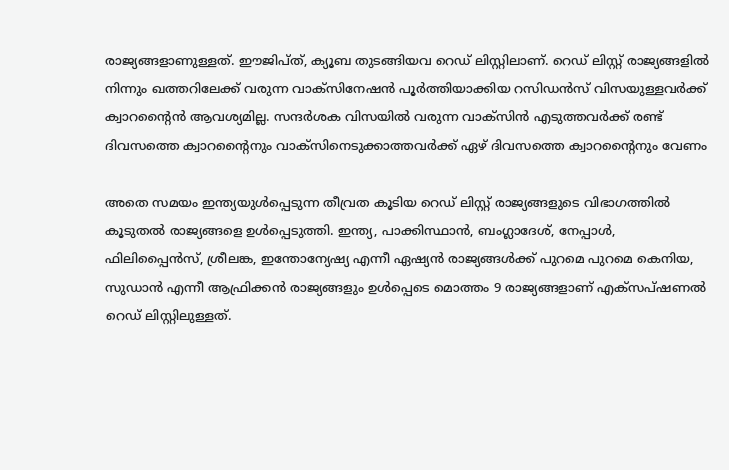രാജ്യങ്ങളാണുള്ളത്. ഈജിപ്ത്, ക്യൂബ തുടങ്ങിയവ റെഡ് ലിസ്റ്റിലാണ്. റെഡ് ലിസ്റ്റ് രാജ്യങ്ങളില്‍ നിന്നും ഖത്തറിലേക്ക് വരുന്ന വാക്സിനേഷന്‍ പൂര്‍ത്തിയാക്കിയ റസിഡന്‍സ് വിസയുള്ളവര്‍ക്ക് ക്വാറന്‍റൈന്‍ ആവശ്യമില്ല. സന്ദര്‍ശക വിസയില്‍ വരുന്ന വാക്സിന്‍ എടുത്തവര്‍ക്ക് രണ്ട് ദിവസത്തെ ക്വാറന്‍റൈനും വാക്സിനെടുക്കാത്തവര്‍ക്ക് ഏഴ് ദിവസത്തെ ക്വാറന്‍റൈനും വേണം

അതെ സമയം ഇന്ത്യയുള്‍പ്പെടുന്ന തീവ്രത കൂടിയ റെഡ് ലിസ്റ്റ് രാജ്യങ്ങളുടെ വിഭാഗത്തില്‍ കൂടുതല്‍ രാജ്യങ്ങളെ ഉള്‍പ്പെടുത്തി. ഇന്ത്യ, പാക്കിസ്ഥാന്‍, ബംഗ്ലാദേശ്, നേപ്പാള്‍, ഫിലിപ്പൈന്‍സ്, ശ്രീലങ്ക, ഇന്തോന്യേഷ്യ എന്നീ ഏഷ്യന്‍ രാജ്യങ്ങള്‍ക്ക് പുറമെ പുറമെ കെനിയ, സുഡാന്‍ എന്നീ ആഫ്രിക്കന്‍ രാജ്യങ്ങളും ഉള്‍പ്പെടെ മൊത്തം 9 രാജ്യങ്ങളാണ് എക്സപ്ഷണല്‍ റെഡ് ലിസ്റ്റിലുള്ളത്.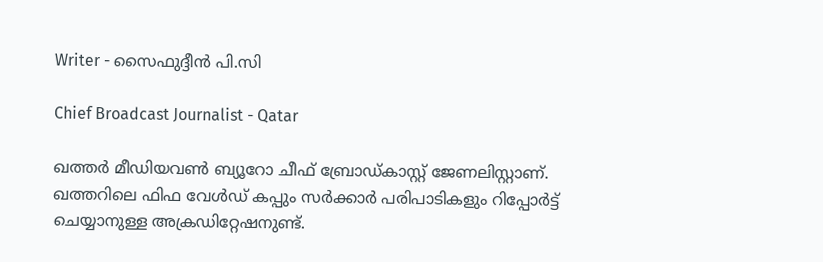Writer - സൈഫുദ്ദീന്‍ പി.സി

Chief Broadcast Journalist - Qatar

ഖത്തർ മീഡിയവൺ ബ്യൂറോ ചീഫ് ബ്രോഡ്കാസ്റ്റ് ജേണലിസ്റ്റാണ്. ഖത്തറിലെ ഫിഫ വേൾഡ് കപ്പും സർക്കാർ പരിപാടികളും റിപ്പോർട്ട് ചെയ്യാനുള്ള അക്രഡിറ്റേഷനുണ്ട്.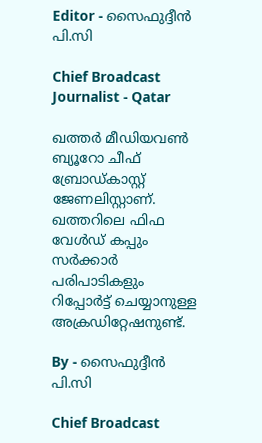Editor - സൈഫുദ്ദീന്‍ പി.സി

Chief Broadcast Journalist - Qatar

ഖത്തർ മീഡിയവൺ ബ്യൂറോ ചീഫ് ബ്രോഡ്കാസ്റ്റ് ജേണലിസ്റ്റാണ്. ഖത്തറിലെ ഫിഫ വേൾഡ് കപ്പും സർക്കാർ പരിപാടികളും റിപ്പോർട്ട് ചെയ്യാനുള്ള അക്രഡിറ്റേഷനുണ്ട്.

By - സൈഫുദ്ദീന്‍ പി.സി

Chief Broadcast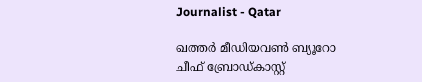Journalist - Qatar

ഖത്തർ മീഡിയവൺ ബ്യൂറോ ചീഫ് ബ്രോഡ്കാസ്റ്റ്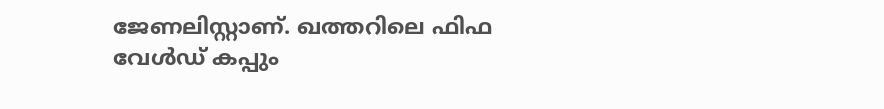ജേണലിസ്റ്റാണ്. ഖത്തറിലെ ഫിഫ വേൾഡ് കപ്പും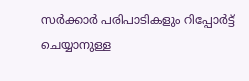സർക്കാർ പരിപാടികളും റിപ്പോർട്ട് ചെയ്യാനുള്ള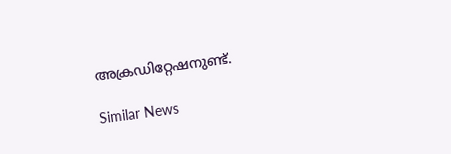അക്രഡിറ്റേഷനുണ്ട്.

Similar News